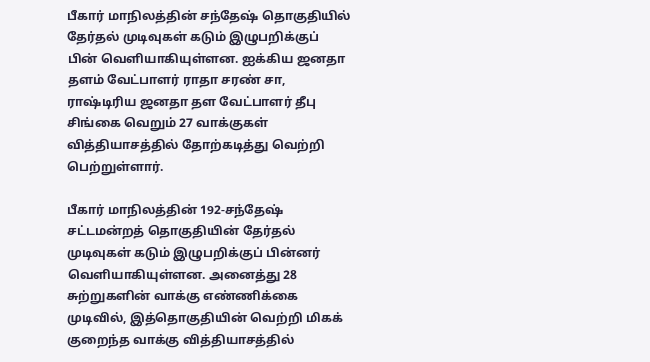பீகார் மாநிலத்தின் சந்தேஷ் தொகுதியில் தேர்தல் முடிவுகள் கடும் இழுபறிக்குப் பின் வெளியாகியுள்ளன. ஐக்கிய ஜனதா தளம் வேட்பாளர் ராதா சரண் சா, ராஷ்டிரிய ஜனதா தள வேட்பாளர் தீபு சிங்கை வெறும் 27 வாக்குகள் வித்தியாசத்தில் தோற்கடித்து வெற்றி பெற்றுள்ளார்.

பீகார் மாநிலத்தின் 192-சந்தேஷ் சட்டமன்றத் தொகுதியின் தேர்தல் முடிவுகள் கடும் இழுபறிக்குப் பின்னர் வெளியாகியுள்ளன. அனைத்து 28 சுற்றுகளின் வாக்கு எண்ணிக்கை முடிவில், இத்தொகுதியின் வெற்றி மிகக் குறைந்த வாக்கு வித்தியாசத்தில்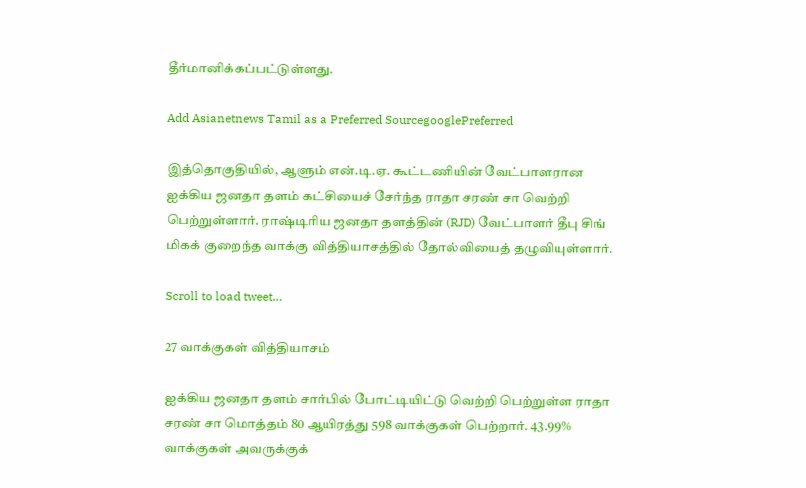தீர்மானிக்கப்பட்டுள்ளது.

Add Asianetnews Tamil as a Preferred SourcegooglePreferred

இத்தொகுதியில், ஆளும் என்.டி.ஏ. கூட்டணியின் வேட்பாளரான ஐக்கிய ஜனதா தளம் கட்சியைச் சேர்ந்த ராதா சரண் சா வெற்றி பெற்றுள்ளார். ராஷ்டிரிய ஜனதா தளத்தின் (RJD) வேட்பாளர் தீபு சிங் மிகக் குறைந்த வாக்கு வித்தியாசத்தில் தோல்வியைத் தழுவியுள்ளார்.

Scroll to load tweet…

27 வாக்குகள் வித்தியாசம்

ஐக்கிய ஜனதா தளம் சார்பில் போட்டியிட்டு வெற்றி பெற்றுள்ள ராதா சரண் சா மொத்தம் 80 ஆயிரத்து 598 வாக்குகள் பெற்றார். 43.99% வாக்குகள் அவருக்குக்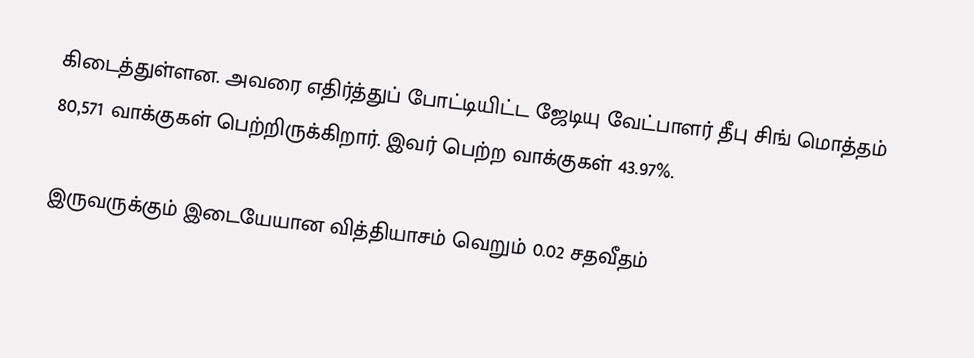கிடைத்துள்ளன. அவரை எதிர்த்துப் போட்டியிட்ட ஜேடியு வேட்பாளர் தீபு சிங் மொத்தம் 80,571 வாக்குகள் பெற்றிருக்கிறார். இவர் பெற்ற வாக்குகள் 43.97%.

இருவருக்கும் இடையேயான வித்தியாசம் வெறும் 0.02 சதவீதம்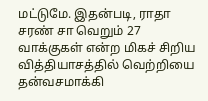மட்டுமே. இதன்படி, ராதா சரண் சா வெறும் 27 வாக்குகள் என்ற மிகச் சிறிய வித்தியாசத்தில் வெற்றியை தன்வசமாக்கி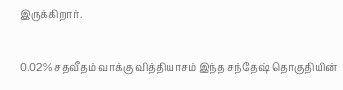இருக்கிறார்.

0.02% சதவீதம் வாக்கு வித்தியாசம் இந்த சந்தேஷ் தொகுதியின்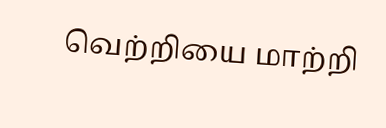வெற்றியை மாற்றி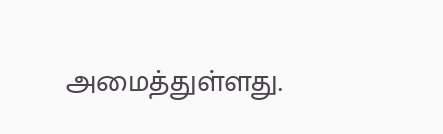அமைத்துள்ளது.